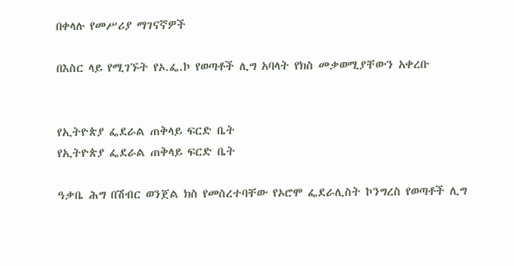በቀላሉ የመሥሪያ ማገናኛዎች

በእስር ላይ የሚገኙት የኦ.ፌ.ኮ የወጣቶች ሊግ አባላት የክስ መቃወሚያቸውን አቀረቡ


የኢትዮጵያ ፌደራል ጠቅላይ ፍርድ ቤት
የኢትዮጵያ ፌደራል ጠቅላይ ፍርድ ቤት

ዓቃቤ ሕግ በሽብር ወንጀል ክስ የመሰረተባቸው የኦሮሞ ፌደራሊስት ኮንግረስ የወጣቶች ሊግ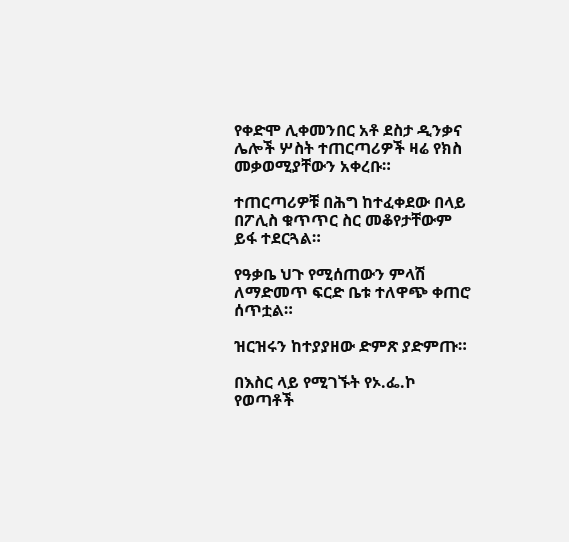የቀድሞ ሊቀመንበር አቶ ደስታ ዲንቃና ሌሎች ሦስት ተጠርጣሪዎች ዛሬ የክስ መቃወሚያቸውን አቀረቡ።

ተጠርጣሪዎቹ በሕግ ከተፈቀደው በላይ በፖሊስ ቁጥጥር ስር መቆየታቸውም ይፋ ተደርጓል።

የዓቃቤ ህጉ የሚሰጠውን ምላሽ ለማድመጥ ፍርድ ቤቱ ተለዋጭ ቀጠሮ ሰጥቷል።

ዝርዝሩን ከተያያዘው ድምጽ ያድምጡ።

በእስር ላይ የሚገኙት የኦ.ፌ.ኮ የወጣቶች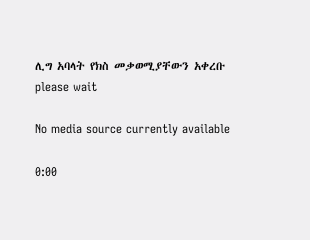ሊግ አባላት የክስ መቃወሚያቸውን አቀረቡ
please wait

No media source currently available

0:00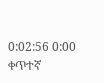0:02:56 0:00
ቀጥተኛ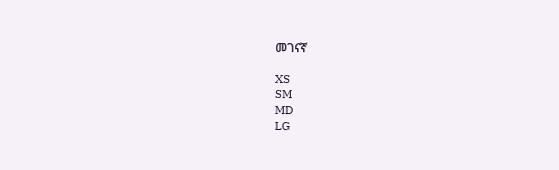መገናኛ

XS
SM
MD
LG